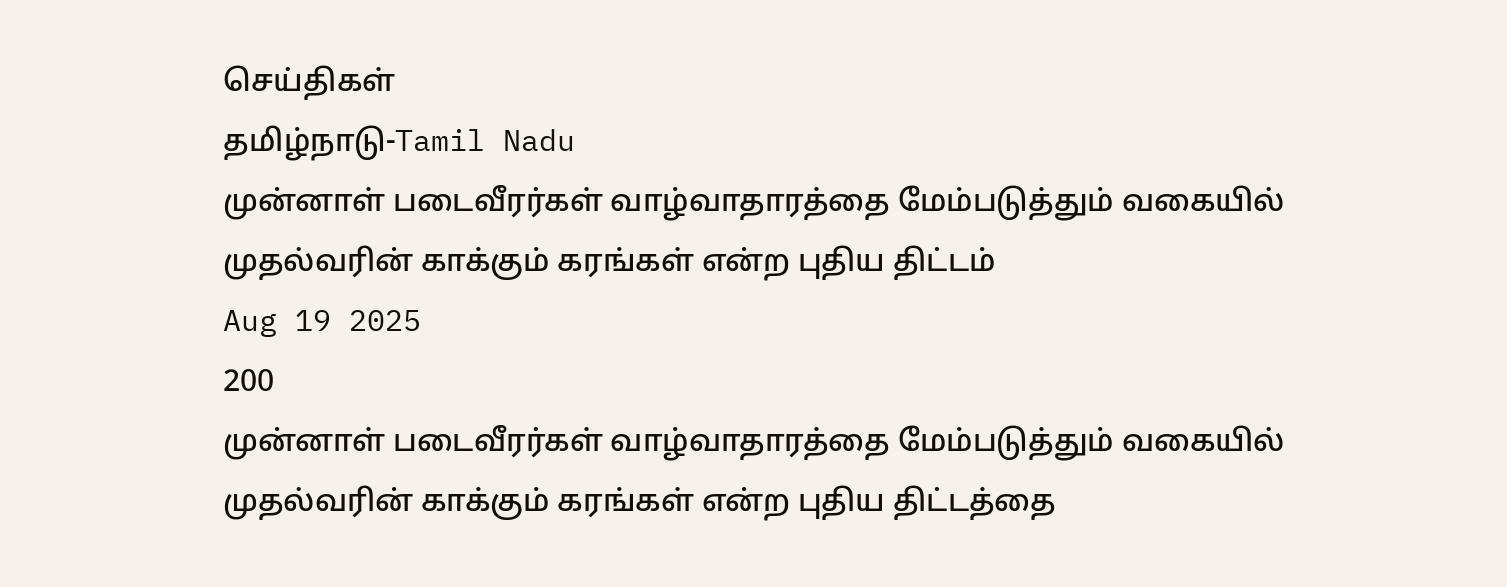செய்திகள்
தமிழ்நாடு-Tamil Nadu
முன்னாள் படைவீரர்கள் வாழ்வாதாரத்தை மேம்படுத்தும் வகையில் முதல்வரின் காக்கும் கரங்கள் என்ற புதிய திட்டம்
Aug 19 2025
200
முன்னாள் படைவீரர்கள் வாழ்வாதாரத்தை மேம்படுத்தும் வகையில் முதல்வரின் காக்கும் கரங்கள் என்ற புதிய திட்டத்தை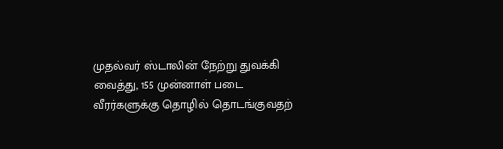முதல்வர் ஸ்டாலின் நேற்று துவக்கி வைத்து, 155 முன்னாள் படை வீரர்களுக்கு தொழில் தொடங்குவதற்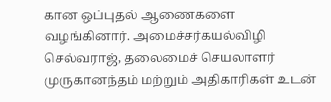கான ஒப்புதல் ஆணைகளை வழங்கினார். அமைச்சர்கயல்விழி செல்வராஜ், தலைமைச் செயலாளர் முருகானந்தம் மற்றும் அதிகாரிகள் உடன்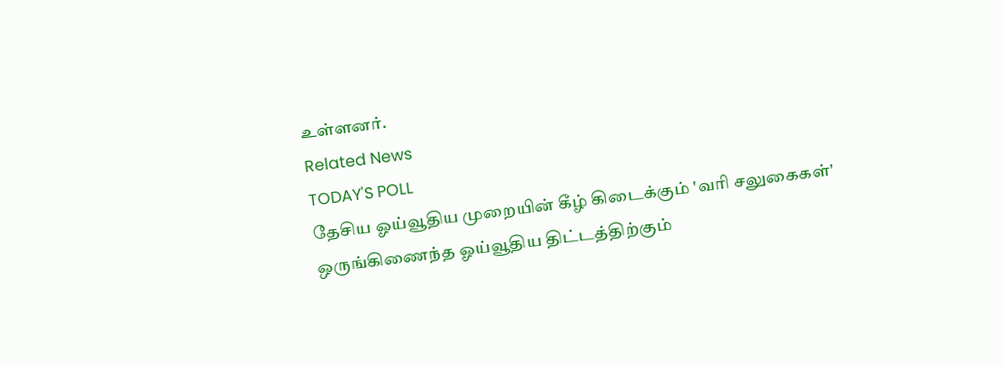உள்ளனர்.
Related News
TODAY'S POLL
தேசிய ஓய்வூதிய முறையின் கீழ் கிடைக்கும் 'வரி சலுகைகள்' ஒருங்கிணைந்த ஓய்வூதிய திட்டத்திற்கும்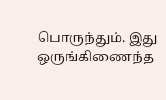பொருந்தும். இது ஒருங்கிணைந்த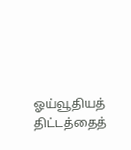ஓய்வூதியத் திட்டத்தைத்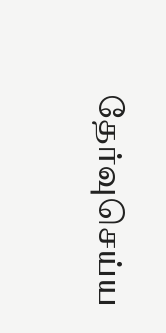தேர்வுசெய்ய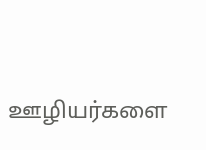ஊழியர்களை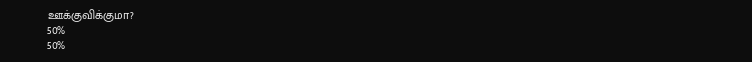ஊக்குவிக்குமா?
50%
50%